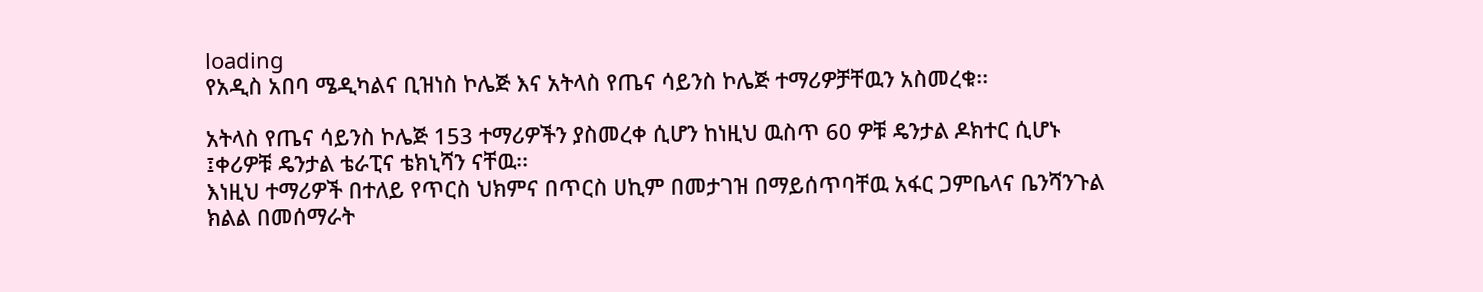loading
የአዲስ አበባ ሜዲካልና ቢዝነስ ኮሌጅ እና አትላስ የጤና ሳይንስ ኮሌጅ ተማሪዎቻቸዉን አስመረቁ፡፡

አትላስ የጤና ሳይንስ ኮሌጅ 153 ተማሪዎችን ያስመረቀ ሲሆን ከነዚህ ዉስጥ 60 ዎቹ ዴንታል ዶክተር ሲሆኑ ፤ቀሪዎቹ ዴንታል ቴራፒና ቴክኒሻን ናቸዉ፡፡
እነዚህ ተማሪዎች በተለይ የጥርስ ህክምና በጥርስ ሀኪም በመታገዝ በማይሰጥባቸዉ አፋር ጋምቤላና ቤንሻንጉል ክልል በመሰማራት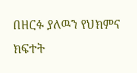በዘርፉ ያለዉን የህክምና ክፍተት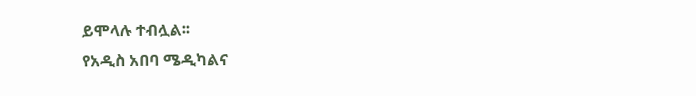ይሞላሉ ተብሏል፡፡
የአዲስ አበባ ሜዲካልና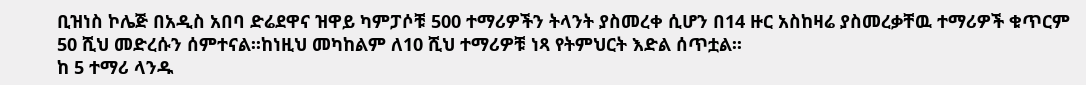ቢዝነስ ኮሌጅ በአዲስ አበባ ድሬደዋና ዝዋይ ካምፓሶቹ 500 ተማሪዎችን ትላንት ያስመረቀ ሲሆን በ14 ዙር አስከዛሬ ያስመረቃቸዉ ተማሪዎች ቁጥርም 50 ሺህ መድረሱን ሰምተናል፡፡ከነዚህ መካከልም ለ10 ሺህ ተማሪዎቹ ነጻ የትምህርት እድል ሰጥቷል፡፡
ከ 5 ተማሪ ላንዱ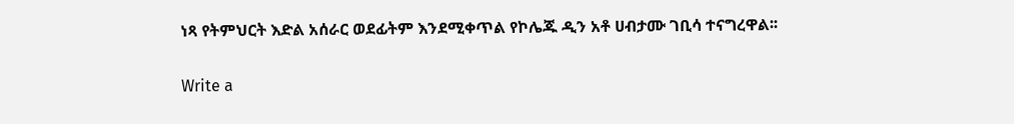ነጻ የትምህርት እድል አሰራር ወደፊትም እንደሚቀጥል የኮሌጁ ዲን አቶ ሀብታሙ ገቢሳ ተናግረዋል፡፡

Write a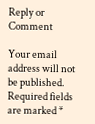Reply or Comment

Your email address will not be published. Required fields are marked *